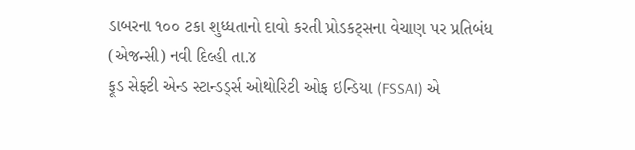ડાબરના ૧૦૦ ટકા શુધ્ધતાનો દાવો કરતી પ્રોડકટ્સના વેચાણ પર પ્રતિબંધ
(એજન્સી) નવી દિલ્હી તા.૪
ફૂડ સેફ્ટી એન્ડ સ્ટાન્ડર્ડ્સ ઓથોરિટી ઓફ ઇન્ડિયા (FSSAI) એ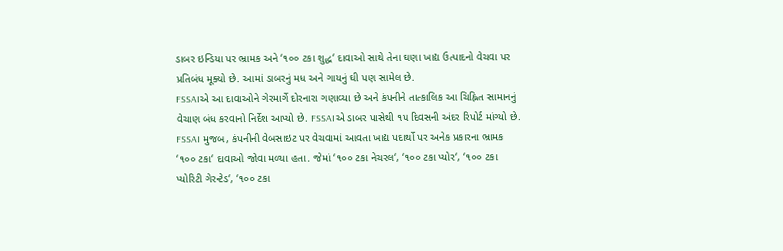ડાબર ઇન્ડિયા પર ભ્રામક અને ‘૧૦૦ ટકા શુદ્ધ‘ દાવાઓ સાથે તેના ઘણા ખાદ્ય ઉત્પાદનો વેચવા પર પ્રતિબંધ મૂક્યો છે. આમાં ડાબરનું મધ અને ગાયનું ઘી પણ સામેલ છે.
FSSAIએ આ દાવાઓને ગેરમાર્ગે દોરનારા ગણાવ્યા છે અને કંપનીને તાત્કાલિક આ ચિહ્નિત સામાનનું વેચાણ બંધ કરવાનો નિર્દેશ આપ્યો છે. FSSAIએ ડાબર પાસેથી ૧૫ દિવસની અંદર રિપોર્ટ માંગ્યો છે.
FSSAI મુજબ, કંપનીની વેબસાઇટ પર વેચવામાં આવતા ખાદ્ય પદાર્થો પર અનેક પ્રકારના ભ્રામક ‘૧૦૦ ટકા‘ દાવાઓ જોવા મળ્યા હતા. જેમાં ‘૧૦૦ ટકા નેચરલ‘, ‘૧૦૦ ટકા પ્યોર‘, ‘૧૦૦ ટકા પ્યોરિટી ગેરન્ટેડ‘, ‘૧૦૦ ટકા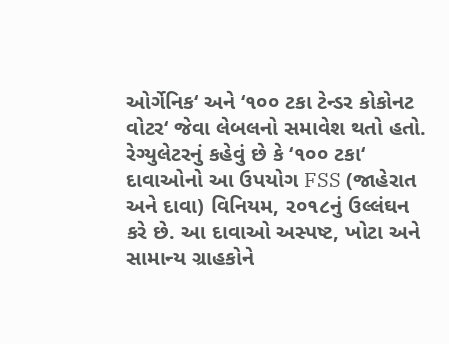ઓર્ગેનિક‘ અને ‘૧૦૦ ટકા ટેન્ડર કોકોનટ વોટર‘ જેવા લેબલનો સમાવેશ થતો હતો.
રેગ્યુલેટરનું કહેવું છે કે ‘૧૦૦ ટકા‘ દાવાઓનો આ ઉપયોગ FSS (જાહેરાત અને દાવા) વિનિયમ, ૨૦૧૮નું ઉલ્લંઘન કરે છે. આ દાવાઓ અસ્પષ્ટ, ખોટા અને સામાન્ય ગ્રાહકોને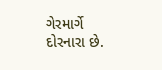ગેરમાર્ગે દોરનારા છે.